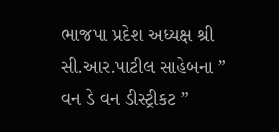ભાજપા પ્રદેશ અધ્યક્ષ શ્રી સી.આર.પાટીલ સાહેબના ” વન ડે વન ડીસ્ટ્રીકટ ”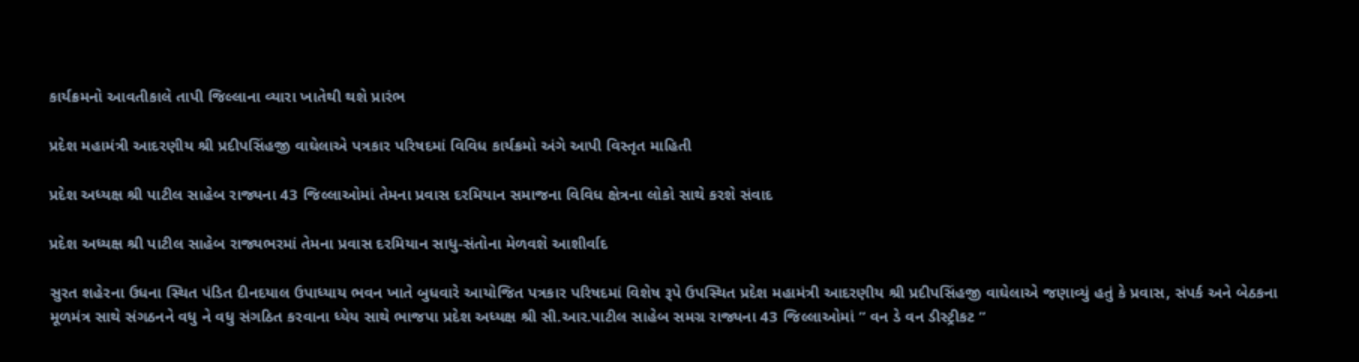કાર્યક્રમનો આવતીકાલે તાપી જિલ્લાના વ્યારા ખાતેથી થશે પ્રારંભ

પ્રદેશ મહામંત્રી આદરણીય શ્રી પ્રદીપસિંહજી વાઘેલાએ પત્રકાર પરિષદમાં વિવિધ કાર્યક્રમો અંગે આપી વિસ્તૃત માહિતી

પ્રદેશ અધ્યક્ષ શ્રી પાટીલ સાહેબ રાજ્યના 43 જિલ્લાઓમાં તેમના પ્રવાસ દરમિયાન સમાજના વિવિધ ક્ષેત્રના લોકો સાથે કરશે સંવાદ

પ્રદેશ અધ્યક્ષ શ્રી પાટીલ સાહેબ રાજ્યભરમાં તેમના પ્રવાસ દરમિયાન સાધુ-સંતોના મેળવશે આશીર્વાદ

સુરત શહેરના ઉધના સ્થિત પંડિત દીનદયાલ ઉપાધ્યાય ભવન ખાતે બુધવારે આયોજિત પત્રકાર પરિષદમાં વિશેષ રૂપે ઉપસ્થિત પ્રદેશ મહામંત્રી આદરણીય શ્રી પ્રદીપસિંહજી વાઘેલાએ જણાવ્યું હતું કે પ્રવાસ, સંપર્ક અને બેઠકના મૂળમંત્ર સાથે સંગઠનને વધુ ને વધુ સંગઠિત કરવાના ધ્યેય સાથે ભાજપા પ્રદેશ અધ્યક્ષ શ્રી સી.આર.પાટીલ સાહેબ સમગ્ર રાજ્યના 43 જિલ્લાઓમાં ” વન ડે વન ડીસ્ટ્રીકટ ”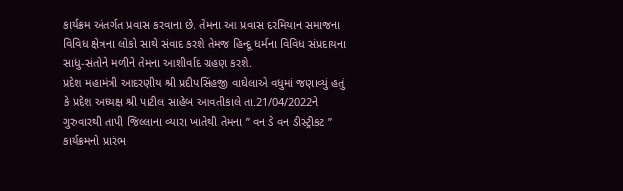કાર્યક્રમ અંતર્ગત પ્રવાસ કરવાના છે. તેમના આ પ્રવાસ દરમિયાન સમાજના વિવિધ ક્ષેત્રના લોકો સાથે સંવાદ કરશે તેમજ હિન્દૂ ધર્મના વિવિધ સંપ્રદાયના સાધુ-સંતોને મળીને તેમના આશીર્વાદ ગ્રહણ કરશે.
પ્રદેશ મહામંત્રી આદરણીય શ્રી પ્રદીપસિંહજી વાઘેલાએ વધુમાં જણાવ્યું હતું કે પ્રદેશ અધ્યક્ષ શ્રી પાટીલ સાહેબ આવતીકાલે તા.21/04/2022ને ગુરુવારથી તાપી જિલ્લાના વ્યારા ખાતેથી તેમના ” વન ડે વન ડીસ્ટ્રીકટ ” કાર્યક્રમનો પ્રારંભ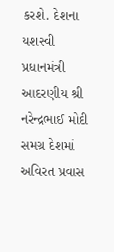કરશે. દેશના યશસ્વી પ્રધાનમંત્રી આદરણીય શ્રી નરેન્દ્રભાઈ મોદી સમગ્ર દેશમાં અવિરત પ્રવાસ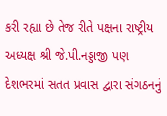કરી રહ્યા છે તેજ રીતે પક્ષના રાષ્ટ્રીય અધ્યક્ષ શ્રી જે.પી.નડ્ડાજી પણ દેશભરમાં સતત પ્રવાસ દ્વારા સંગઠનનું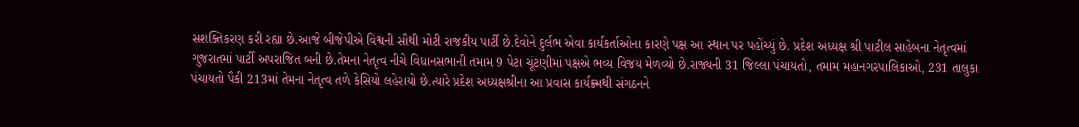સશક્તિકરણ કરી રહ્યા છે.આજે બીજેપીએ વિશ્વની સૌથી મોટી રાજકીય પાર્ટી છે.દેવોને દુર્લભ એવા કાર્યકર્તાઓના કારણે પક્ષ આ સ્થાન પર પહોંચ્યું છે. પ્રદેશ અધ્યક્ષ શ્રી પાટીલ સાહેબના નેતૃત્વમાં ગુજરાતમાં પાર્ટી અપરાજિત બની છે.તેમના નેતૃત્વ નીચે વિધાનસભાની તમામ 9 પેટા ચૂંટણીમાં પક્ષએ ભવ્ય વિજય મેળવ્યો છે.રાજ્યની 31 જિલ્લા પંચાયતો, તમામ મહાનગરપાલિકાઓ, 231 તાલુકા પંચાયતો પૈકી 213માં તેમના નેતૃત્વ તળે કેસિયો લહેરાયો છે.ત્યારે પ્રદેશ અધ્યક્ષશ્રીના આ પ્રવાસ કાર્યક્ર્મથી સંગઠનને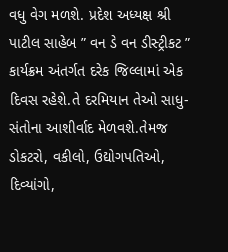વધુ વેગ મળશે. પ્રદેશ અધ્યક્ષ શ્રી પાટીલ સાહેબ ” વન ડે વન ડીસ્ટ્રીકટ ” કાર્યક્રમ અંતર્ગત દરેક જિલ્લામાં એક દિવસ રહેશે.તે દરમિયાન તેઓ સાધુ-સંતોના આશીર્વાદ મેળવશે.તેમજ ડોકટરો, વકીલો, ઉદ્યોગપતિઓ, દિવ્યાંગો,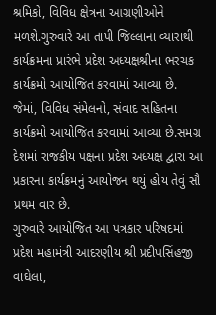શ્રમિકો, વિવિધ ક્ષેત્રના આગ્રણીઓને મળશે.ગુરુવારે આ તાપી જિલ્લાના વ્યારાથી કાર્યક્રમના પ્રારંભે પ્રદેશ અધ્યક્ષશ્રીના ભરચક કાર્યક્રમો આયોજિત કરવામાં આવ્યા છે. જેમાં, વિવિધ સંમેલનો, સંવાદ સહિતના કાર્યક્રમો આયોજિત કરવામાં આવ્યા છે.સમગ્ર દેશમાં રાજકીય પક્ષના પ્રદેશ અધ્યક્ષ દ્વારા આ પ્રકારના કાર્યક્રમનું આયોજન થયું હોય તેવું સૌ પ્રથમ વાર છે.
ગુરુવારે આયોજિત આ પત્રકાર પરિષદમાં પ્રદેશ મહામંત્રી આદરણીય શ્રી પ્રદીપસિંહજી વાઘેલા,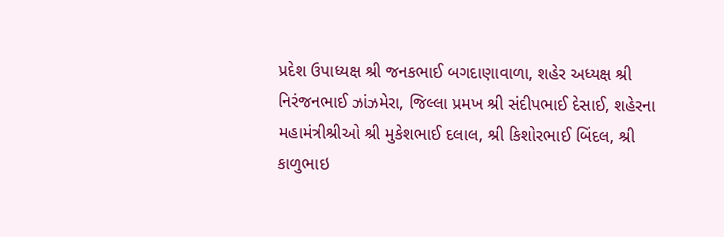પ્રદેશ ઉપાધ્યક્ષ શ્રી જનકભાઈ બગદાણાવાળા, શહેર અધ્યક્ષ શ્રી નિરંજનભાઈ ઝાંઝમેરા, જિલ્લા પ્રમખ શ્રી સંદીપભાઈ દેસાઈ, શહેરના મહામંત્રીશ્રીઓ શ્રી મુકેશભાઈ દલાલ, શ્રી કિશોરભાઈ બિંદલ, શ્રી કાળુભાઇ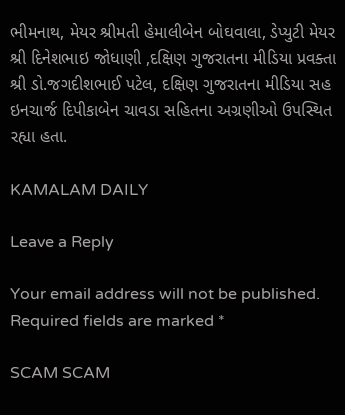ભીમનાથ, મેયર શ્રીમતી હેમાલીબેન બોઘવાલા, ડેપ્યુટી મેયર શ્રી દિનેશભાઇ જોધાણી ,દક્ષિણ ગુજરાતના મીડિયા પ્રવક્તા શ્રી ડો.જગદીશભાઈ પટેલ, દક્ષિણ ગુજરાતના મીડિયા સહ ઇનચાર્જ દિપીકાબેન ચાવડા સહિતના અગ્રણીઓ ઉપસ્થિત રહ્યા હતા.

KAMALAM DAILY

Leave a Reply

Your email address will not be published. Required fields are marked *

SCAM SCAM